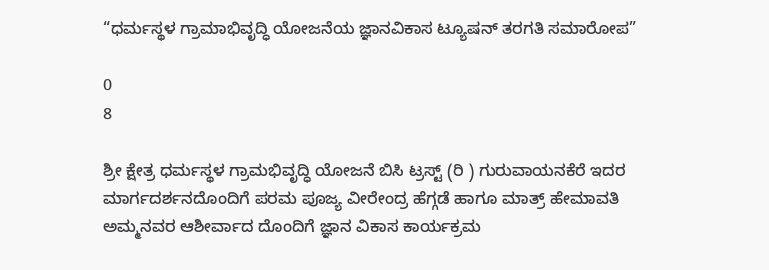“ಧರ್ಮಸ್ಥಳ ಗ್ರಾಮಾಭಿವೃದ್ಧಿ ಯೋಜನೆಯ ಜ್ಞಾನವಿಕಾಸ ಟ್ಯೂಷನ್ ತರಗತಿ ಸಮಾರೋಪ”

0
8

ಶ್ರೀ ಕ್ಷೇತ್ರ ಧರ್ಮಸ್ಥಳ ಗ್ರಾಮಭಿವೃದ್ಧಿ ಯೋಜನೆ ಬಿಸಿ ಟ್ರಸ್ಟ್ (ರಿ ) ಗುರುವಾಯನಕೆರೆ ಇದರ ಮಾರ್ಗದರ್ಶನದೊಂದಿಗೆ ಪರಮ ಪೂಜ್ಯ ವೀರೇಂದ್ರ ಹೆಗ್ಗಡೆ ಹಾಗೂ ಮಾತ್ರ್ ಹೇಮಾವತಿ ಅಮ್ಮನವರ ಆಶೀರ್ವಾದ ದೊಂದಿಗೆ ಜ್ಞಾನ ವಿಕಾಸ ಕಾರ್ಯಕ್ರಮ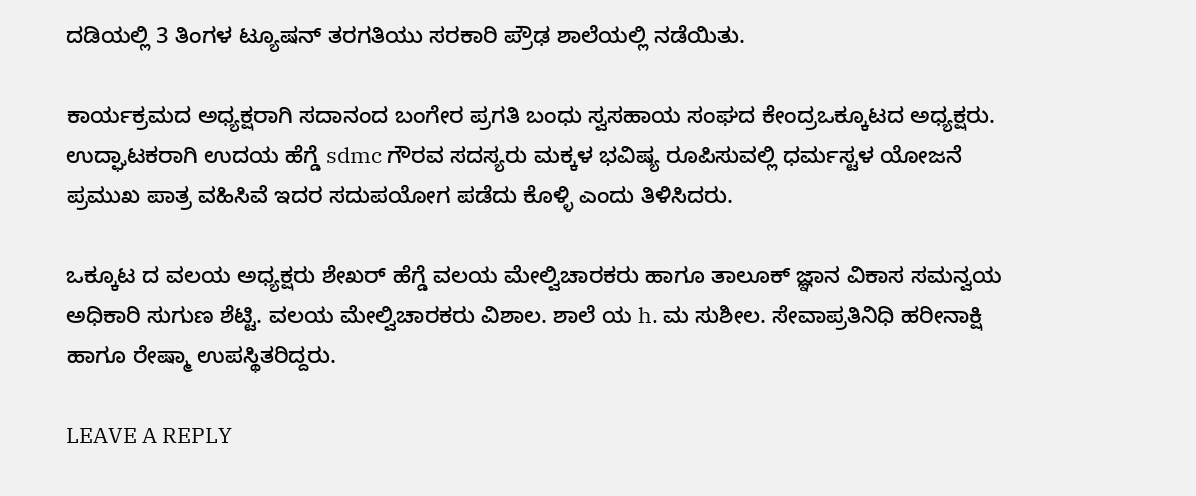ದಡಿಯಲ್ಲಿ 3 ತಿಂಗಳ ಟ್ಯೂಷನ್ ತರಗತಿಯು ಸರಕಾರಿ ಪ್ರೌಢ ಶಾಲೆಯಲ್ಲಿ ನಡೆಯಿತು.

ಕಾರ್ಯಕ್ರಮದ ಅಧ್ಯಕ್ಷರಾಗಿ ಸದಾನಂದ ಬಂಗೇರ ಪ್ರಗತಿ ಬಂಧು ಸ್ವಸಹಾಯ ಸಂಘದ ಕೇಂದ್ರಒಕ್ಕೂಟದ ಅಧ್ಯಕ್ಷರು. ಉದ್ಘಾಟಕರಾಗಿ ಉದಯ ಹೆಗ್ಡೆ sdmc ಗೌರವ ಸದಸ್ಯರು ಮಕ್ಕಳ ಭವಿಷ್ಯ ರೂಪಿಸುವಲ್ಲಿ ಧರ್ಮಸ್ಟಳ ಯೋಜನೆ ಪ್ರಮುಖ ಪಾತ್ರ ವಹಿಸಿವೆ ಇದರ ಸದುಪಯೋಗ ಪಡೆದು ಕೊಳ್ಳಿ ಎಂದು ತಿಳಿಸಿದರು.

ಒಕ್ಕೂಟ ದ ವಲಯ ಅಧ್ಯಕ್ಷರು ಶೇಖರ್ ಹೆಗ್ಡೆ ವಲಯ ಮೇಲ್ವಿಚಾರಕರು ಹಾಗೂ ತಾಲೂಕ್ ಜ್ಞಾನ ವಿಕಾಸ ಸಮನ್ವಯ ಅಧಿಕಾರಿ ಸುಗುಣ ಶೆಟ್ಟಿ. ವಲಯ ಮೇಲ್ವಿಚಾರಕರು ವಿಶಾಲ. ಶಾಲೆ ಯ h. ಮ ಸುಶೀಲ. ಸೇವಾಪ್ರತಿನಿಧಿ ಹರೀನಾಕ್ಷಿ ಹಾಗೂ ರೇಷ್ಮಾ ಉಪಸ್ಥಿತರಿದ್ದರು.

LEAVE A REPLY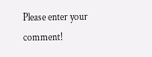Please enter your comment!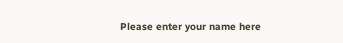Please enter your name here